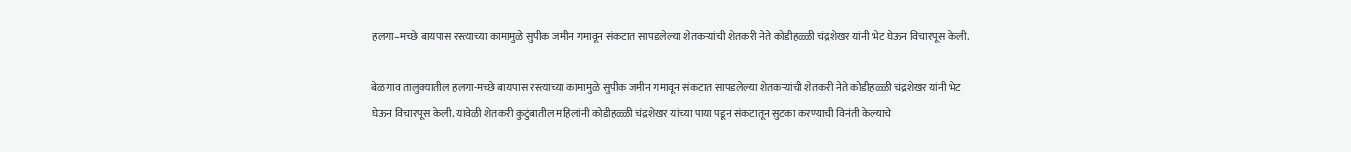हलगा–मच्छे बायपास रस्त्याच्या कामामुळे सुपीक जमीन गमावून संकटात सापडलेल्या शेतकऱ्यांची शेतकरी नेते कोडीहळ्ळी चंद्रशेखर यांनी भेट घेऊन विचारपूस केली.

बेळगाव तालुक्यातील हलगा-मच्छे बायपास रस्त्याच्या कामामुळे सुपीक जमीन गमावून संकटात सापडलेल्या शेतकऱ्यांची शेतकरी नेते कोडीहळ्ळी चंद्रशेखर यांनी भेट घेऊन विचारपूस केली. यावेळी शेतकरी कुटुंबातील महिलांनी कोडीहळ्ळी चंद्रशेखर यांच्या पाया पडून संकटातून सुटका करण्याची विनंती केल्याचे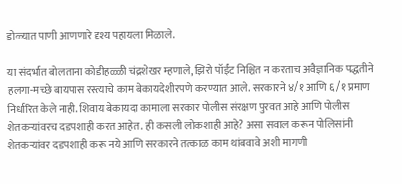डोळ्यात पाणी आणणारे दृश्य पहायला मिळाले.

या संदर्भात बोलताना कोडीहळ्ळी चंद्रशेखर म्हणाले, झिरो पॉईंट निश्चित न करताच अवैज्ञानिक पद्धतीने हलगा-मच्छे बायपास रस्त्याचे काम बेकायदेशीरपणे करण्यात आले. सरकारने ४/१ आणि ६/१ प्रमाण निर्धारित केले नाही. शिवाय बेकायदा कामाला सरकार पोलीस संरक्षण पुरवत आहे आणि पोलीस शेतकऱ्यांवरच दडपशाही करत आहेत. ही कसली लोकशाही आहे? असा सवाल करून पोलिसांनी शेतकऱ्यांवर दडपशाही करू नये आणि सरकारने तत्काळ काम थांबवावे अशी मागणी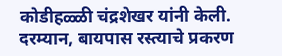कोडीहळ्ळी चंद्रशेखर यांनी केली.
दरम्यान, बायपास रस्त्याचे प्रकरण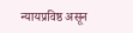न्यायप्रविष्ठ असून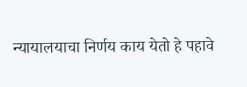न्यायालयाचा निर्णय काय येतो हे पहावे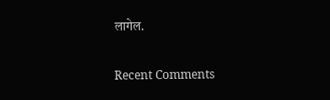लागेल.


Recent Comments